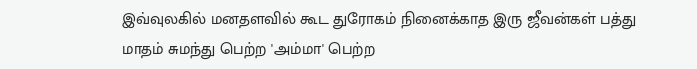இவ்வுலகில் மனதளவில் கூட துரோகம் நினைக்காத இரு ஜீவன்கள் பத்து மாதம் சுமந்து பெற்ற 'அம்மா' பெற்ற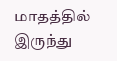மாதத்தில் இருந்து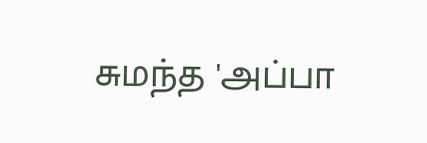சுமந்த 'அப்பா